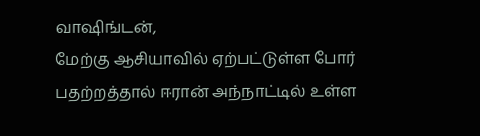வாஷிங்டன்,
மேற்கு ஆசியாவில் ஏற்பட்டுள்ள போர் பதற்றத்தால் ஈரான் அந்நாட்டில் உள்ள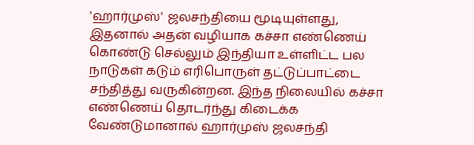'ஹார்முஸ்' ஜலசந்தியை மூடியுள்ளது, இதனால் அதன் வழியாக கச்சா எண்ணெய் கொண்டு செல்லும் இந்தியா உள்ளிட்ட பல நாடுகள் கடும் எரிபொருள் தட்டுப்பாட்டை சந்தித்து வருகின்றன. இந்த நிலையில் கச்சா எண்ணெய் தொடர்ந்து கிடைக்க வேண்டுமானால் ஹார்முஸ் ஜலசந்தி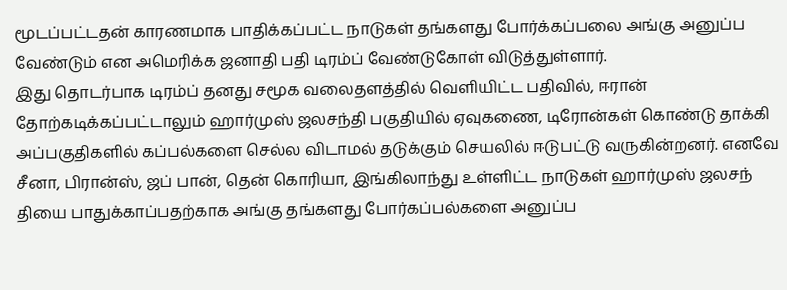மூடப்பட்டதன் காரணமாக பாதிக்கப்பட்ட நாடுகள் தங்களது போர்க்கப்பலை அங்கு அனுப்ப வேண்டும் என அமெரிக்க ஜனாதி பதி டிரம்ப் வேண்டுகோள் விடுத்துள்ளார்.
இது தொடர்பாக டிரம்ப் தனது சமூக வலைதளத்தில் வெளியிட்ட பதிவில், ஈரான் தோற்கடிக்கப்பட்டாலும் ஹார்முஸ் ஜலசந்தி பகுதியில் ஏவுகணை, டிரோன்கள் கொண்டு தாக்கி அப்பகுதிகளில் கப்பல்களை செல்ல விடாமல் தடுக்கும் செயலில் ஈடுபட்டு வருகின்றனர். எனவே சீனா, பிரான்ஸ், ஜப் பான், தென் கொரியா, இங்கிலாந்து உள்ளிட்ட நாடுகள் ஹார்முஸ் ஜலசந் தியை பாதுக்காப்பதற்காக அங்கு தங்களது போர்கப்பல்களை அனுப்ப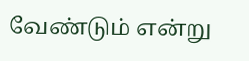வேண்டும் என்று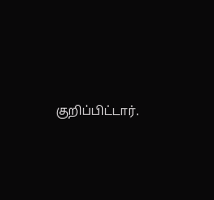குறிப்பிட்டார்.